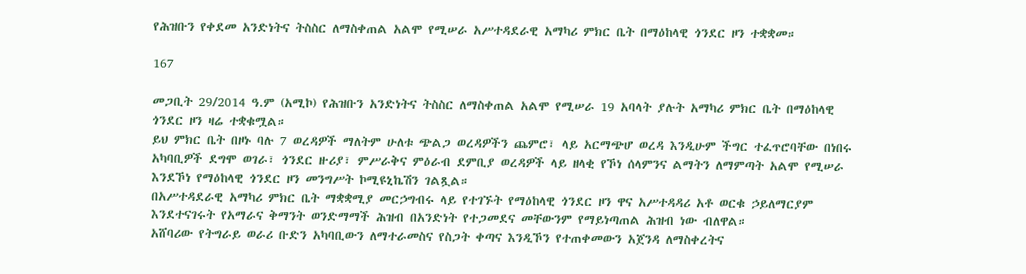የሕዝቡን የቀደመ አንድነትና ትስስር ለማስቀጠል አልሞ የሚሠራ አሥተዳደራዊ አማካሪ ምክር ቤት በማዕከላዊ ጎንደር ዞን ተቋቋመ።

167

መጋቢት 29/2014 ዓ.ም (አሚኮ) የሕዝቡን አንድነትና ትስስር ለማስቀጠል አልሞ የሚሠራ 19 አባላት ያሉት አማካሪ ምክር ቤት በማዕከላዊ ጎንደር ዞን ዛሬ ተቋቁሟል።
ይህ ምክር ቤት በዞኑ ባሉ 7 ወረዳዎች ማለትም ሁለቱ ጭልጋ ወረዳዎችን ጨምሮ፣ ላይ አርማጭሆ ወረዳ እንዲሁም ችግር ተፈጥሮባቸው በነበሩ አካባቢዎች ደግሞ ወገራ፣ ጎንደር ዙሪያ፣ ምሥራቅና ምዕራብ ደምቢያ ወረዳዎች ላይ ዘላቂ የኾነ ሰላምንና ልማትን ለማምጣት አልሞ የሚሠራ እንደኾነ የማዕከላዊ ጎንደር ዞን መንግሥት ኮሚዩኒኬሽን ገልጿል።
በአሥተዳደራዊ አማካሪ ምክር ቤት ማቋቋሚያ መርኃግብሩ ላይ የተገኙት የማዕከላዊ ጎንደር ዞን ዋና አሥተዳዳሪ አቶ ወርቁ ኃይለማርያም እንደተናገሩት የአማራና ቅማንት ወንድማማች ሕዝብ በአንድነት የተጋመደና መቸውንም የማይነጣጠል ሕዝብ ነው ብለዋል።
አሸባሪው የትግራይ ወራሪ ቡድን አካባቢውን ለማተራመስና የስጋት ቀጣና እንዲኾን የተጠቀመውን አጀንዳ ለማስቀረትና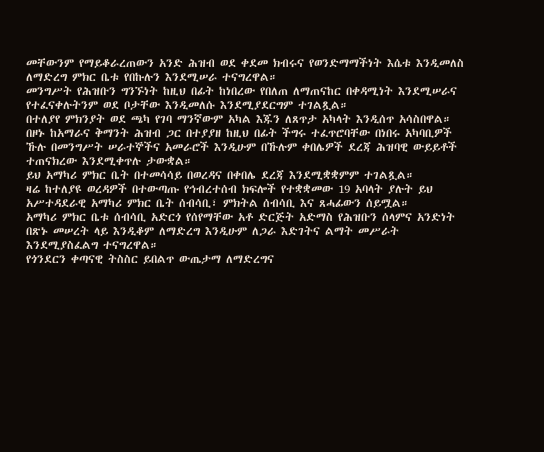መቸውንም የማይቆራረጠውን አንድ ሕዝብ ወደ ቀደመ ክብሩና የወንድማማችነት እሴቱ እንዲመለስ ለማድረግ ምክር ቤቱ የበኩሉን እንደሚሠራ ተናግረዋል።
መንግሥት የሕዝቡን ግንኙነት ከዚህ በፊት ከነበረው የበለጠ ለማጠናከር በቀዳሚነት እንደሚሠራና የተፈናቀሉትንም ወደ ቦታቸው እንዲመለሱ እንደሚያደርግም ተገልጿል።
በተለያየ ምክንያት ወደ ጫካ የገባ ማንኛውም አካል እጁን ለጸጥታ አካላት እንዲሰጥ አሳስበዋል።
በዞኑ ከአማራና ቅማንት ሕዝብ ጋር በተያያዘ ከዚህ በፊት ችግሩ ተፈጥሮባቸው በነበሩ አካባቢዎች ኹሉ በመንግሥት ሠራተኞችና አመራሮች እንዲሁም በኹሉም ቀበሌዎች ደረጃ ሕዝባዊ ውይይቶች ተጠናክረው እንደሚቀጥሉ ታውቋል።
ይህ አማካሪ ምክር ቤት በተመሳሳይ በወረዳና በቀበሌ ደረጃ እንደሚቋቋምም ተገልጿል።
ዛሬ ከተለያዩ ወረዳዎች በተውጣጡ የኅብረተሰብ ክፍሎች የተቋቋመው 19 አባላት ያሉት ይህ አሥተዳደራዊ አማካሪ ምክር ቤት ሰብሳቢ፣ ምክትል ሰብሳቢ እና ጸሓፊውን ሰይሟል።
አማካሪ ምክር ቤቱ ሰብሳቢ አድርጎ የሰየማቸው አቶ ድርጅት አድማስ የሕዝቡን ሰላምና አንድነት በጽኑ መሠረት ላይ እንዲቆም ለማድረግ እንዲሁም ለጋራ እድገትና ልማት መሥራት እንደሚያስፈልግ ተናግረዋል።
የጎንደርን ቀጣናዊ ትስስር ይበልጥ ውጤታማ ለማድረግና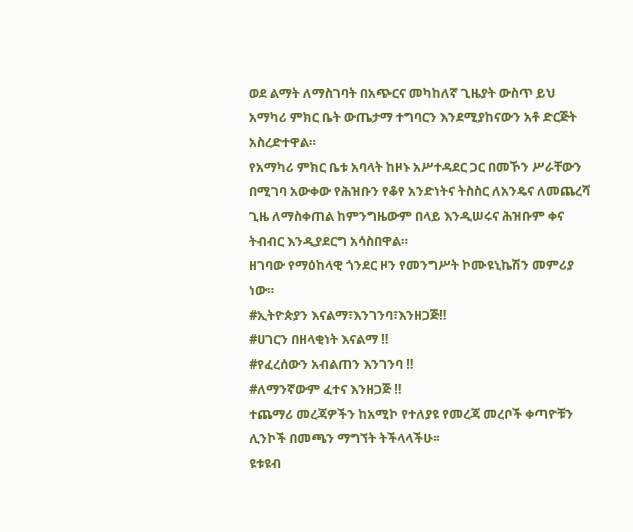ወደ ልማት ለማስገባት በአጭርና መካከለኛ ጊዜያት ውስጥ ይህ አማካሪ ምክር ቤት ውጤታማ ተግባርን እንደሚያከናውን አቶ ድርጅት አስረድተዋል።
የአማካሪ ምክር ቤቱ አባላት ከዞኑ አሥተዳደር ጋር በመኾን ሥራቸውን በሚገባ አውቀው የሕዝቡን የቆየ አንድነትና ትስስር ለአንዴና ለመጨረሻ ጊዜ ለማስቀጠል ከምንግዜውም በላይ እንዲሠሩና ሕዝቡም ቀና ትብብር እንዲያደርግ አሳስበዋል።
ዘገባው የማዕከላዊ ጎንደር ዞን የመንግሥት ኮሙዩኒኬሽን መምሪያ ነው።
#ኢትዮጵያን እናልማ፣እንገንባ፣እንዘጋጅ‼
#ሀገርን በዘላቂነት እናልማ ‼
#የፈረሰውን አብልጠን እንገንባ ‼
#ለማንኛውም ፈተና እንዘጋጅ ‼
ተጨማሪ መረጃዎችን ከአሚኮ የተለያዩ የመረጃ መረቦች ቀጣዮቹን ሊንኮች በመጫን ማግኘት ትችላላችሁ፡፡
ዩቱዩብ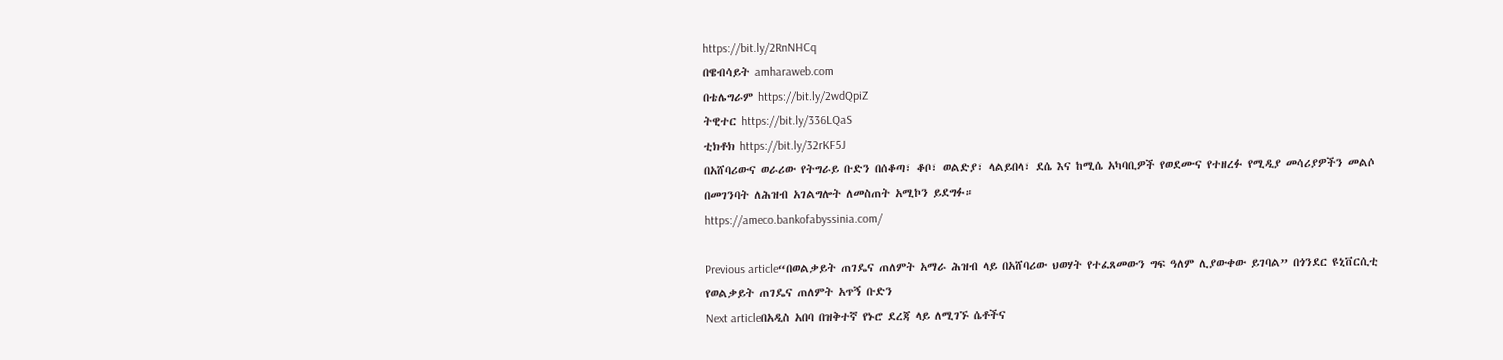https://bit.ly/2RnNHCq
በዌብሳይት amharaweb.com
በቴሌግራም https://bit.ly/2wdQpiZ
ትዊተር https://bit.ly/336LQaS
ቲክቶክ https://bit.ly/32rKF5J
በአሸባሪውና ወራሪው የትግራይ ቡድን በሰቆጣ፣ ቆቦ፣ ወልድያ፣ ላልይበላ፣ ደሴ እና ከሚሴ አካባቢዎች የወደሙና የተዘረፉ የሚዲያ መሳሪያዎችን መልሶ በመገንባት ለሕዝብ አገልግሎት ለመስጠት አሚኮን ይደግፉ።
https://ameco.bankofabyssinia.com/

Previous article“በወልቃይት ጠገዴና ጠለምት አማራ ሕዝብ ላይ በአሸባሪው ህወሃት የተፈጸመውን ግፍ ዓለም ሊያውቀው ይገባል” በጎንደር ዩኒቨርሲቲ የወልቃይት ጠገዴና ጠለምት አጥኝ ቡድን
Next articleበአዲስ አበባ በዝቅተኛ የኑሮ ደረጃ ላይ ለሚገኙ ሴቶችና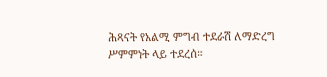ሕጻናት የአልሚ ምግብ ተደራሽ ለማድረግ ሥምምነት ላይ ተደረሰ።